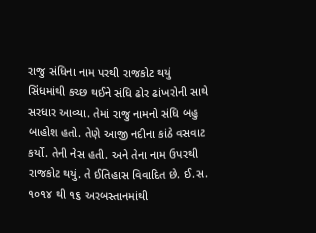રાજુ સંધિના નામ પરથી રાજકોટ થયું
સિંધમાંથી કચ્છ થઈને સંધિ ઢોર ઢાંખરોની સાથે સરધાર આવ્યા. તેમાં રાજુ નામનો સંધિ બહુ બાહોશ હતો. તેણે આજી નદીના કાંઠે વસવાટ કર્યો. તેની નેસ હતી. અને તેના નામ ઉપરથી રાજકોટ થયું. તે ઈતિહાસ વિવાદિત છે. ઈ.સ. ૧૦૧૪ થી ૧૬ અરબસ્તાનમાંથી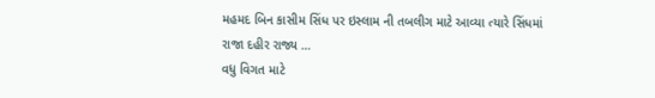મહમદ બિન કાસીમ સિંધ પર ઇસ્લામ ની તબલીગ માટે આવ્યા ત્યારે સિંધમાં રાજા દહીર રાજ્ય …
વધુ વિગત માટે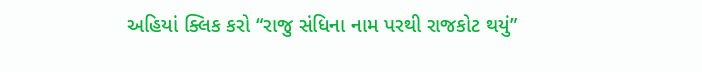અહિયાં ક્લિક કરો “રાજુ સંધિના નામ પરથી રાજકોટ થયું”